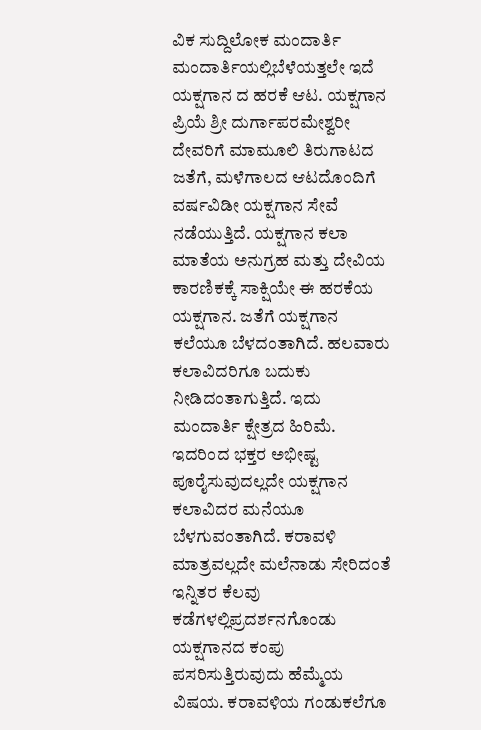ವಿಕ ಸುದ್ದಿಲೋಕ ಮಂದಾರ್ತಿ
ಮಂದಾರ್ತಿಯಲ್ಲಿಬೆಳೆಯತ್ತಲೇ ಇದೆ ಯಕ್ಷಗಾನ ದ ಹರಕೆ ಆಟ. ಯಕ್ಷಗಾನ ಪ್ರಿಯೆ ಶ್ರೀ ದುರ್ಗಾಪರಮೇಶ್ವರೀ ದೇವರಿಗೆ ಮಾಮೂಲಿ ತಿರುಗಾಟದ ಜತೆಗೆ, ಮಳೆಗಾಲದ ಆಟದೊಂದಿಗೆ ವರ್ಷವಿಡೀ ಯಕ್ಷಗಾನ ಸೇವೆ ನಡೆಯುತ್ತಿದೆ. ಯಕ್ಷಗಾನ ಕಲಾ ಮಾತೆಯ ಅನುಗ್ರಹ ಮತ್ತು ದೇವಿಯ ಕಾರಣಿಕಕ್ಕೆ ಸಾಕ್ಷಿಯೇ ಈ ಹರಕೆಯ ಯಕ್ಷಗಾನ. ಜತೆಗೆ ಯಕ್ಷಗಾನ ಕಲೆಯೂ ಬೆಳದಂತಾಗಿದೆ. ಹಲವಾರು ಕಲಾವಿದರಿಗೂ ಬದುಕು ನೀಡಿದಂತಾಗುತ್ತಿದೆ. ಇದು ಮಂದಾರ್ತಿ ಕ್ಷೇತ್ರದ ಹಿರಿಮೆ.
ಇದರಿಂದ ಭಕ್ತರ ಅಭೀಷ್ಟ ಪೂರೈಸುವುದಲ್ಲದೇ ಯಕ್ಷಗಾನ ಕಲಾವಿದರ ಮನೆಯೂ ಬೆಳಗುವಂತಾಗಿದೆ. ಕರಾವಳಿ ಮಾತ್ರವಲ್ಲದೇ ಮಲೆನಾಡು ಸೇರಿದಂತೆ ಇನ್ನಿತರ ಕೆಲವು ಕಡೆಗಳಲ್ಲಿಪ್ರದರ್ಶನಗೊಂಡು ಯಕ್ಷಗಾನದ ಕಂಪು ಪಸರಿಸುತ್ತಿರುವುದು ಹೆಮ್ಮೆಯ ವಿಷಯ. ಕರಾವಳಿಯ ಗಂಡುಕಲೆಗೂ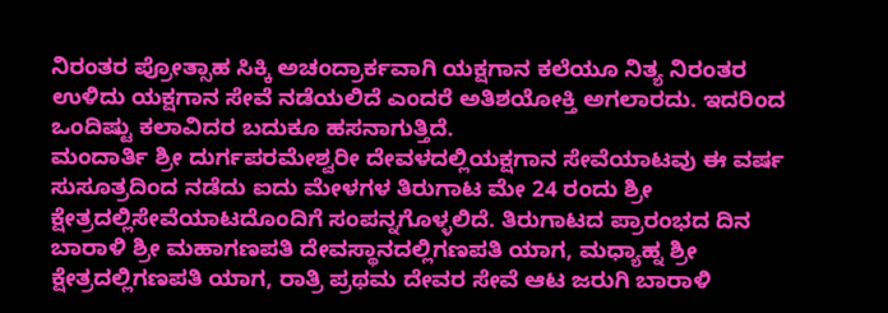ನಿರಂತರ ಪ್ರೋತ್ಸಾಹ ಸಿಕ್ಕಿ ಅಚಂದ್ರಾರ್ಕವಾಗಿ ಯಕ್ಷಗಾನ ಕಲೆಯೂ ನಿತ್ಯ ನಿರಂತರ ಉಳಿದು ಯಕ್ಷಗಾನ ಸೇವೆ ನಡೆಯಲಿದೆ ಎಂದರೆ ಅತಿಶಯೋಕ್ತಿ ಅಗಲಾರದು. ಇದರಿಂದ ಒಂದಿಷ್ಟು ಕಲಾವಿದರ ಬದುಕೂ ಹಸನಾಗುತ್ತಿದೆ.
ಮಂದಾರ್ತಿ ಶ್ರೀ ದುರ್ಗಪರಮೇಶ್ವರೀ ದೇವಳದಲ್ಲಿಯಕ್ಷಗಾನ ಸೇವೆಯಾಟವು ಈ ವರ್ಷ ಸುಸೂತ್ರದಿಂದ ನಡೆದು ಐದು ಮೇಳಗಳ ತಿರುಗಾಟ ಮೇ 24 ರಂದು ಶ್ರೀ ಕ್ಷೇತ್ರದಲ್ಲಿಸೇವೆಯಾಟದೊಂದಿಗೆ ಸಂಪನ್ನಗೊಳ್ಳಲಿದೆ. ತಿರುಗಾಟದ ಪ್ರಾರಂಭದ ದಿನ ಬಾರಾಳಿ ಶ್ರೀ ಮಹಾಗಣಪತಿ ದೇವಸ್ಥಾನದಲ್ಲಿಗಣಪತಿ ಯಾಗ, ಮಧ್ಯಾಹ್ನ ಶ್ರೀ ಕ್ಷೇತ್ರದಲ್ಲಿಗಣಪತಿ ಯಾಗ, ರಾತ್ರಿ ಪ್ರಥಮ ದೇವರ ಸೇವೆ ಆಟ ಜರುಗಿ ಬಾರಾಳಿ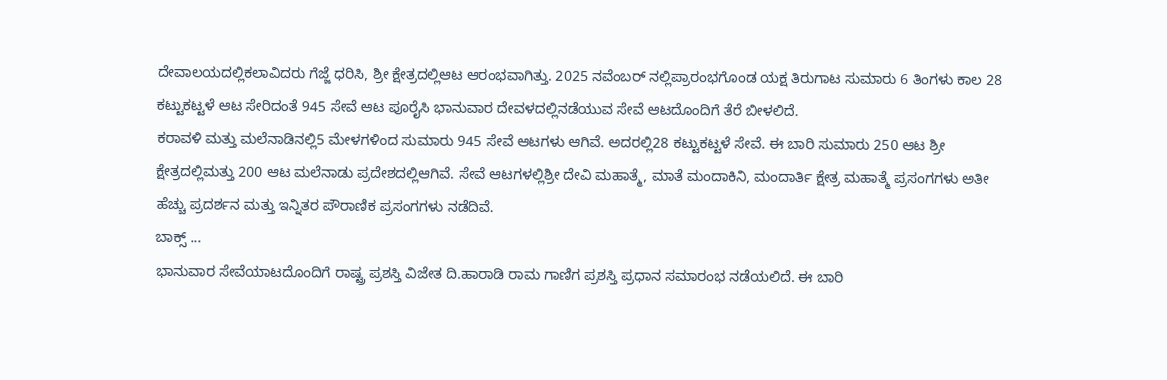ದೇವಾಲಯದಲ್ಲಿಕಲಾವಿದರು ಗೆಜ್ಜೆ ಧರಿಸಿ, ಶ್ರೀ ಕ್ಷೇತ್ರದಲ್ಲಿಆಟ ಆರಂಭವಾಗಿತ್ತು. 2025 ನವೆಂಬರ್ ನಲ್ಲಿಪ್ರಾರಂಭಗೊಂಡ ಯಕ್ಷ ತಿರುಗಾಟ ಸುಮಾರು 6 ತಿಂಗಳು ಕಾಲ 28 ಕಟ್ಟುಕಟ್ಟಳೆ ಆಟ ಸೇರಿದಂತೆ 945 ಸೇವೆ ಆಟ ಪೂರೈಸಿ ಭಾನುವಾರ ದೇವಳದಲ್ಲಿನಡೆಯುವ ಸೇವೆ ಆಟದೊಂದಿಗೆ ತೆರೆ ಬೀಳಲಿದೆ.
ಕರಾವಳಿ ಮತ್ತು ಮಲೆನಾಡಿನಲ್ಲಿ5 ಮೇಳಗಳಿಂದ ಸುಮಾರು 945 ಸೇವೆ ಆಟಗಳು ಆಗಿವೆ. ಅದರಲ್ಲಿ28 ಕಟ್ಟುಕಟ್ಟಳೆ ಸೇವೆ. ಈ ಬಾರಿ ಸುಮಾರು 250 ಆಟ ಶ್ರೀ ಕ್ಷೇತ್ರದಲ್ಲಿಮತ್ತು 200 ಆಟ ಮಲೆನಾಡು ಪ್ರದೇಶದಲ್ಲಿಆಗಿವೆ. ಸೇವೆ ಆಟಗಳಲ್ಲಿಶ್ರೀ ದೇವಿ ಮಹಾತ್ಮೆ, ಮಾತೆ ಮಂದಾಕಿನಿ, ಮಂದಾರ್ತಿ ಕ್ಷೇತ್ರ ಮಹಾತ್ಮೆ ಪ್ರಸಂಗಗಳು ಅತೀ ಹೆಚ್ಚು ಪ್ರದರ್ಶನ ಮತ್ತು ಇನ್ನಿತರ ಪೌರಾಣಿಕ ಪ್ರಸಂಗಗಳು ನಡೆದಿವೆ.
ಬಾಕ್ಸ್ ...
ಭಾನುವಾರ ಸೇವೆಯಾಟದೊಂದಿಗೆ ರಾಷ್ಟ್ರ ಪ್ರಶಸ್ತಿ ವಿಜೇತ ದಿ.ಹಾರಾಡಿ ರಾಮ ಗಾಣಿಗ ಪ್ರಶಸ್ತಿ ಪ್ರಧಾನ ಸಮಾರಂಭ ನಡೆಯಲಿದೆ. ಈ ಬಾರಿ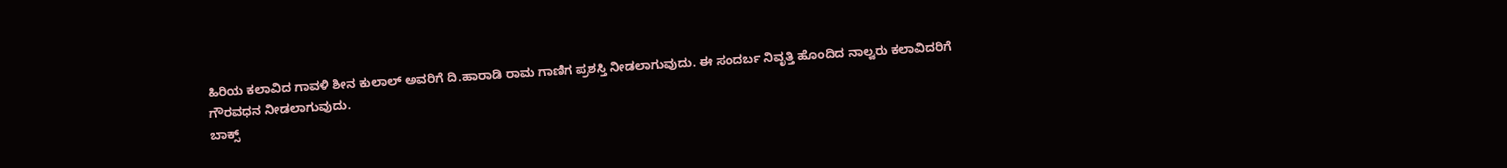ಹಿರಿಯ ಕಲಾವಿದ ಗಾವಳಿ ಶೀನ ಕುಲಾಲ್ ಅವರಿಗೆ ದಿ.ಹಾರಾಡಿ ರಾಮ ಗಾಣಿಗ ಪ್ರಶಸ್ತಿ ನೀಡಲಾಗುವುದು. ಈ ಸಂದರ್ಬ ನಿವೃತ್ತಿ ಹೊಂದಿದ ನಾಲ್ವರು ಕಲಾವಿದರಿಗೆ ಗೌರವಧನ ನೀಡಲಾಗುವುದು.
ಬಾಕ್ಸ್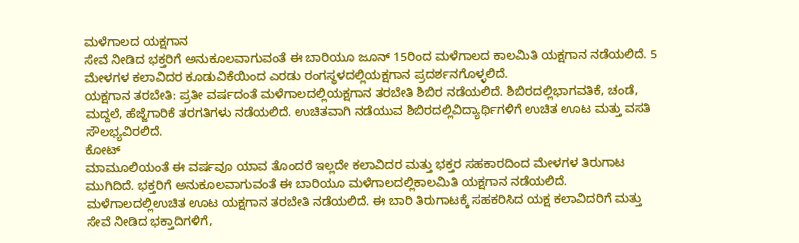ಮಳೆಗಾಲದ ಯಕ್ಷಗಾನ
ಸೇವೆ ನೀಡಿದ ಭಕ್ತರಿಗೆ ಅನುಕೂಲವಾಗುವಂತೆ ಈ ಬಾರಿಯೂ ಜೂನ್ 15ರಿಂದ ಮಳೆಗಾಲದ ಕಾಲಮಿತಿ ಯಕ್ಷಗಾನ ನಡೆಯಲಿದೆ. 5 ಮೇಳಗಳ ಕಲಾವಿದರ ಕೂಡುವಿಕೆಯಿಂದ ಎರಡು ರಂಗಸ್ಥಳದಲ್ಲಿಯಕ್ಷಗಾನ ಪ್ರದರ್ಶನಗೊಳ್ಳಲಿದೆ.
ಯಕ್ಷಗಾನ ತರಬೇತಿ: ಪ್ರತೀ ವರ್ಷದಂತೆ ಮಳೆಗಾಲದಲ್ಲಿಯಕ್ಷಗಾನ ತರಬೇತಿ ಶಿಬಿರ ನಡೆಯಲಿದೆ. ಶಿಬಿರದಲ್ಲಿಭಾಗವತಿಕೆ, ಚಂಡೆ, ಮದ್ದಲೆ, ಹೆಜ್ಜೆಗಾರಿಕೆ ತರಗತಿಗಳು ನಡೆಯಲಿದೆ. ಉಚಿತವಾಗಿ ನಡೆಯುವ ಶಿಬಿರದಲ್ಲಿವಿದ್ಯಾರ್ಥಿಗಳಿಗೆ ಉಚಿತ ಊಟ ಮತ್ತು ವಸತಿ ಸೌಲಭ್ಯವಿರಲಿದೆ.
ಕೋಟ್
ಮಾಮೂಲಿಯಂತೆ ಈ ವರ್ಷವೂ ಯಾವ ತೊಂದರೆ ಇಲ್ಲದೇ ಕಲಾವಿದರ ಮತ್ತು ಭಕ್ತರ ಸಹಕಾರದಿಂದ ಮೇಳಗಳ ತಿರುಗಾಟ ಮುಗಿದಿದೆ. ಭಕ್ತರಿಗೆ ಅನುಕೂಲವಾಗುವಂತೆ ಈ ಬಾರಿಯೂ ಮಳೆಗಾಲದಲ್ಲಿಕಾಲಮಿತಿ ಯಕ್ಷಗಾನ ನಡೆಯಲಿದೆ. ಮಳೆಗಾಲದಲ್ಲಿಉಚಿತ ಊಟ ಯಕ್ಷಗಾನ ತರಬೇತಿ ನಡೆಯಲಿದೆ. ಈ ಬಾರಿ ತಿರುಗಾಟಕ್ಕೆ ಸಹಕರಿಸಿದ ಯಕ್ಷ ಕಲಾವಿದರಿಗೆ ಮತ್ತು ಸೇವೆ ನೀಡಿದ ಭಕ್ತಾದಿಗಳಿಗೆ,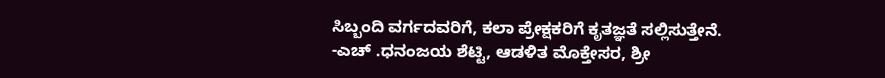ಸಿಬ್ಬಂದಿ ವರ್ಗದವರಿಗೆ, ಕಲಾ ಪ್ರೇಕ್ಷಕರಿಗೆ ಕೃತಜ್ಞತೆ ಸಲ್ಲಿಸುತ್ತೇನೆ.
-ಎಚ್ .ಧನಂಜಯ ಶೆಟ್ಟಿ, ಆಡಳಿತ ಮೊಕ್ತೇಸರ, ಶ್ರೀ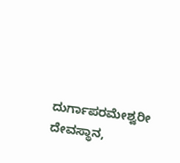ದುರ್ಗಾಪರಮೇಶ್ವರೀ ದೇವಸ್ಥಾನ,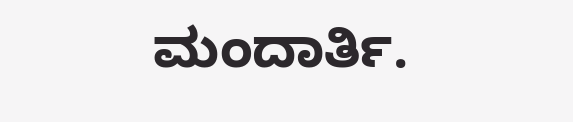ಮಂದಾರ್ತಿ.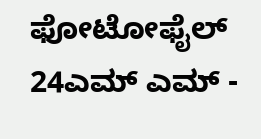ಫೋಟೋಫೈಲ್ 24ಎಮ್ ಎಮ್ -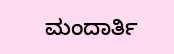ಮಂದಾರ್ತಿ